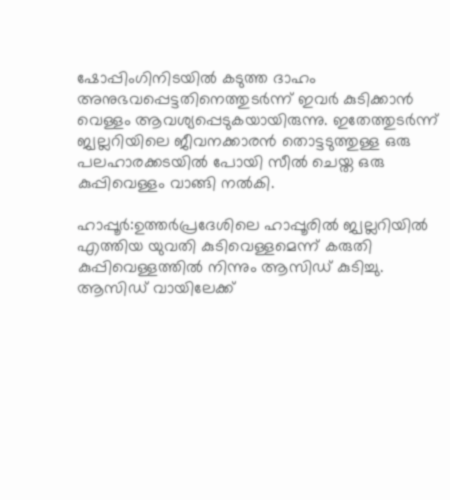ഷോപ്പിംഗിനിടയിൽ കടുത്ത ദാഹം അനുഭവപ്പെട്ടതിനെത്തുടർന്ന് ഇവർ കുടിക്കാൻ വെള്ളം ആവശ്യപ്പെടുകയായിരുന്നു. ഇതേത്തുടർന്ന് ജ്വല്ലറിയിലെ ജീവനക്കാരൻ തൊട്ടടുത്തുള്ള ഒരു പലഹാരക്കടയിൽ പോയി സീൽ ചെയ്ത ഒരു കുപ്പിവെള്ളം വാങ്ങി നൽകി.

ഹാപ്പൂർ:ഉത്തർപ്രദേശിലെ ഹാപ്പൂരിൽ ജ്വല്ലറിയിൽ എത്തിയ യുവതി കുടിവെള്ളമെന്ന് കരുതി കുപ്പിവെള്ളത്തിൽ നിന്നും ആസിഡ് കുടിച്ചു. ആസിഡ് വായിലേക്ക്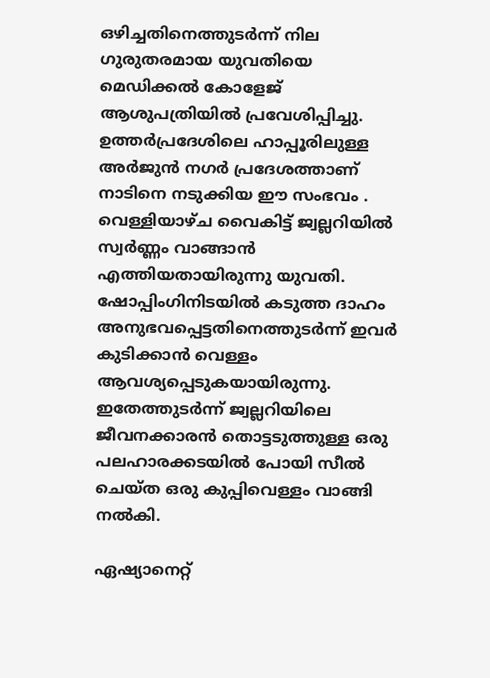ഒഴിച്ചതിനെത്തുടർന്ന് നില ഗുരുതരമായ യുവതിയെ മെഡിക്കൽ കോളേജ് ആശുപത്രിയിൽ പ്രവേശിപ്പിച്ചു. ഉത്തർപ്രദേശിലെ ഹാപ്പൂരിലുള്ള അർജുൻ നഗർ പ്രദേശത്താണ് നാടിനെ നടുക്കിയ ഈ സംഭവം . വെള്ളിയാഴ്ച വൈകിട്ട് ജ്വല്ലറിയിൽ സ്വർണ്ണം വാങ്ങാൻ എത്തിയതായിരുന്നു യുവതി. ഷോപ്പിംഗിനിടയിൽ കടുത്ത ദാഹം അനുഭവപ്പെട്ടതിനെത്തുടർന്ന് ഇവർ കുടിക്കാൻ വെള്ളം ആവശ്യപ്പെടുകയായിരുന്നു. ഇതേത്തുടർന്ന് ജ്വല്ലറിയിലെ ജീവനക്കാരൻ തൊട്ടടുത്തുള്ള ഒരു പലഹാരക്കടയിൽ പോയി സീൽ ചെയ്ത ഒരു കുപ്പിവെള്ളം വാങ്ങി നൽകി.

ഏഷ്യാനെറ്റ്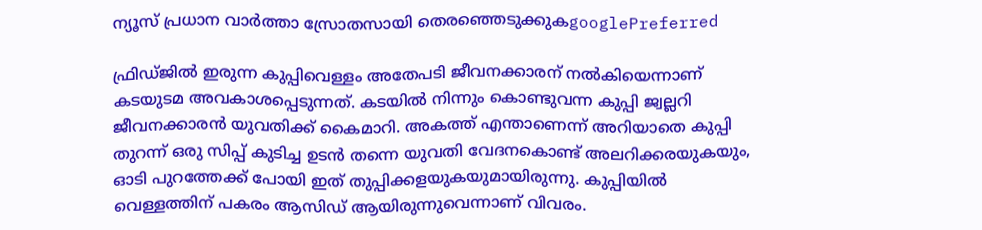ന്യൂസ് പ്രധാന വാർത്താ സ്രോതസായി തെരഞ്ഞെടുക്കുകgooglePreferred

ഫ്രിഡ്ജിൽ ഇരുന്ന കുപ്പിവെള്ളം അതേപടി ജീവനക്കാരന് നൽകിയെന്നാണ് കടയുടമ അവകാശപ്പെടുന്നത്. കടയിൽ നിന്നും കൊണ്ടുവന്ന കുപ്പി ജ്വല്ലറി ജീവനക്കാരൻ യുവതിക്ക് കൈമാറി. അകത്ത് എന്താണെന്ന് അറിയാതെ കുപ്പി തുറന്ന് ഒരു സിപ്പ് കുടിച്ച ഉടൻ തന്നെ യുവതി വേദനകൊണ്ട് അലറിക്കരയുകയും, ഓടി പുറത്തേക്ക് പോയി ഇത് തുപ്പിക്കളയുകയുമായിരുന്നു. കുപ്പിയിൽ വെള്ളത്തിന് പകരം ആസിഡ് ആയിരുന്നുവെന്നാണ് വിവരം.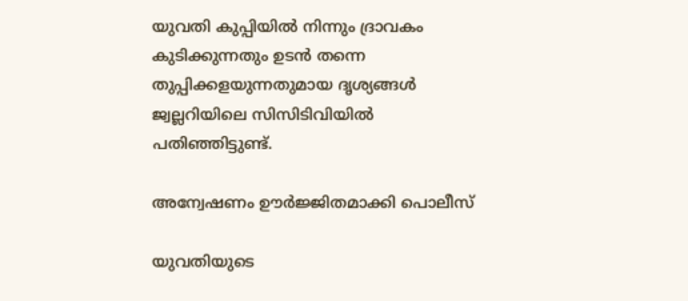യുവതി കുപ്പിയിൽ നിന്നും ദ്രാവകം കുടിക്കുന്നതും ഉടൻ തന്നെ തുപ്പിക്കളയുന്നതുമായ ദൃശ്യങ്ങൾ ജ്വല്ലറിയിലെ സിസിടിവിയിൽ പതിഞ്ഞിട്ടുണ്ട്.

അന്വേഷണം ഊർജ്ജിതമാക്കി പൊലീസ്

യുവതിയുടെ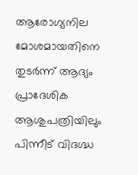ആരോഗ്യനില മോശമായതിനെ തുടർന്ന് ആദ്യം പ്രാദേശിക ആശുപത്രിയിലും പിന്നീട് വിദഗ്ദ്ധ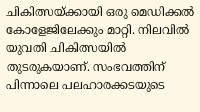ചികിത്സയ്ക്കായി ഒരു മെഡിക്കൽ കോളേജിലേക്കും മാറ്റി. നിലവിൽ യുവതി ചികിത്സയിൽ തുടരുകയാണ്. സംഭവത്തിന് പിന്നാലെ പലഹാരക്കടയുടെ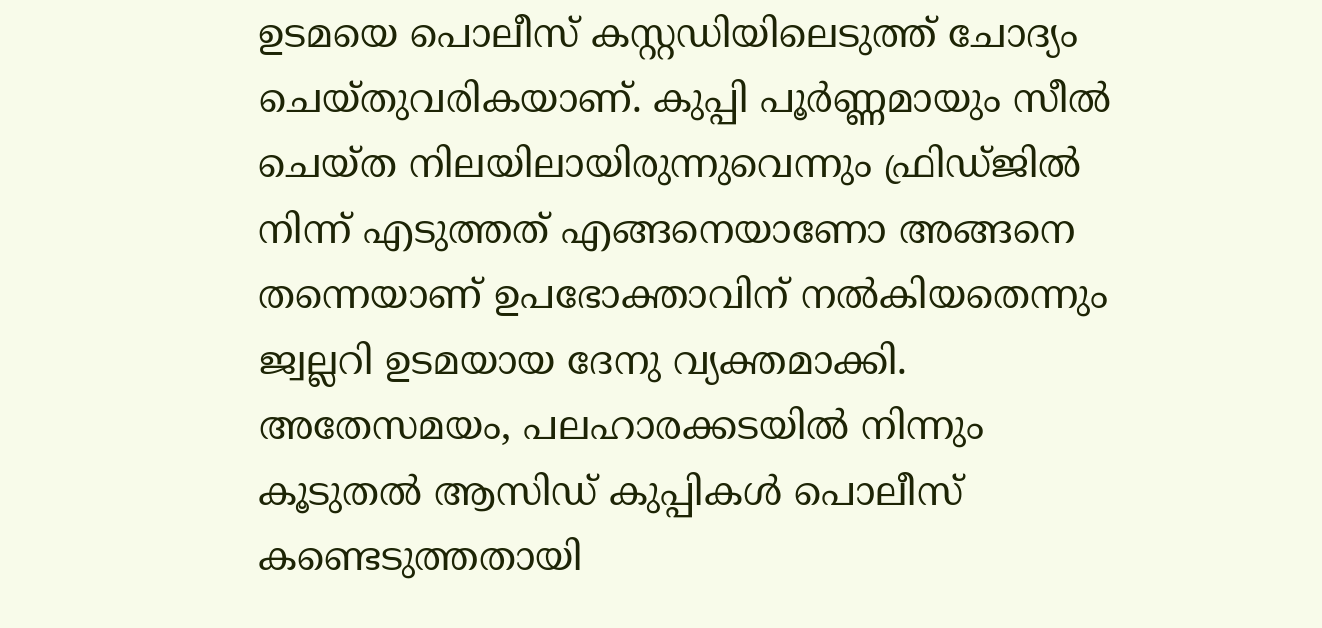ഉടമയെ പൊലീസ് കസ്റ്റഡിയിലെടുത്ത് ചോദ്യം ചെയ്തുവരികയാണ്. കുപ്പി പൂർണ്ണമായും സീൽ ചെയ്ത നിലയിലായിരുന്നുവെന്നും ഫ്രിഡ്ജിൽ നിന്ന് എടുത്തത് എങ്ങനെയാണോ അങ്ങനെ തന്നെയാണ് ഉപഭോക്താവിന് നൽകിയതെന്നും ജ്വല്ലറി ഉടമയായ ദേനു വ്യക്തമാക്കി. അതേസമയം, പലഹാരക്കടയിൽ നിന്നും കൂടുതൽ ആസിഡ് കുപ്പികൾ പൊലീസ് കണ്ടെടുത്തതായി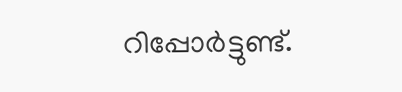റിപ്പോര്‍ട്ടുണ്ട്.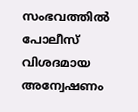സംഭവത്തിൽ പോലീസ് വിശദമായ അന്വേഷണം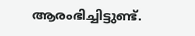ആരംഭിച്ചിട്ടുണ്ട്.